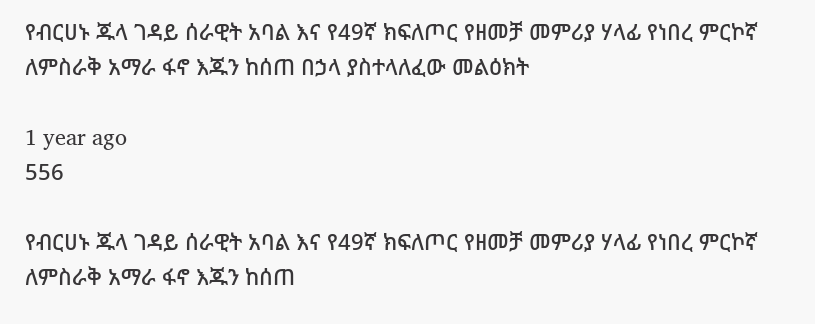የብርሀኑ ጁላ ገዳይ ሰራዊት አባል እና የ49ኛ ክፍለጦር የዘመቻ መምሪያ ሃላፊ የነበረ ምርኮኛ ለምስራቅ አማራ ፋኖ እጁን ከሰጠ በኃላ ያስተላለፈው መልዕክት

1 year ago
556

የብርሀኑ ጁላ ገዳይ ሰራዊት አባል እና የ49ኛ ክፍለጦር የዘመቻ መምሪያ ሃላፊ የነበረ ምርኮኛ ለምስራቅ አማራ ፋኖ እጁን ከሰጠ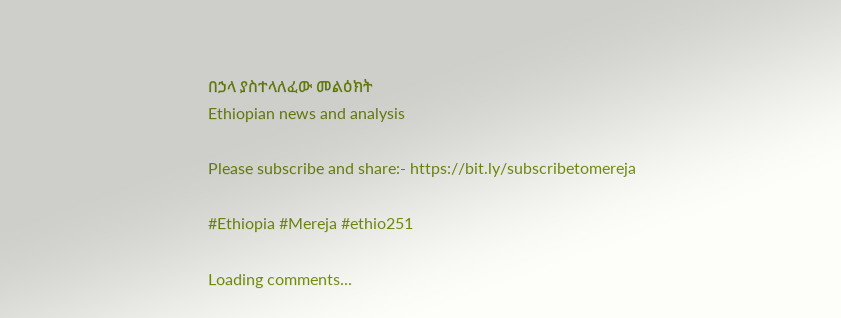በኃላ ያስተላለፈው መልዕክት
Ethiopian news and analysis

Please subscribe and share:- https://bit.ly/subscribetomereja

#Ethiopia #Mereja #ethio251

Loading comments...